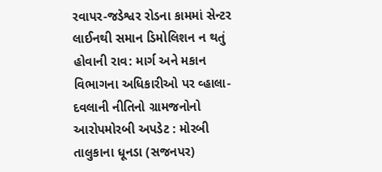રવાપર-જડેશ્વર રોડના કામમાં સેન્ટર લાઈનથી સમાન ડિમોલિશન ન થતું હોવાની રાવ: માર્ગ અને મકાન વિભાગના અધિકારીઓ પર વ્હાલા-દવલાની નીતિનો ગ્રામજનોનો આરોપમોરબી અપડેટ : મોરબી તાલુકાના ધૂનડા (સજનપર)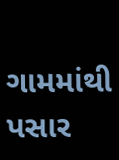ગામમાંથી પસાર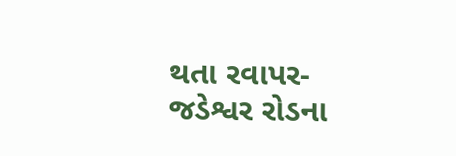થતા રવાપર-જડેશ્વર રોડના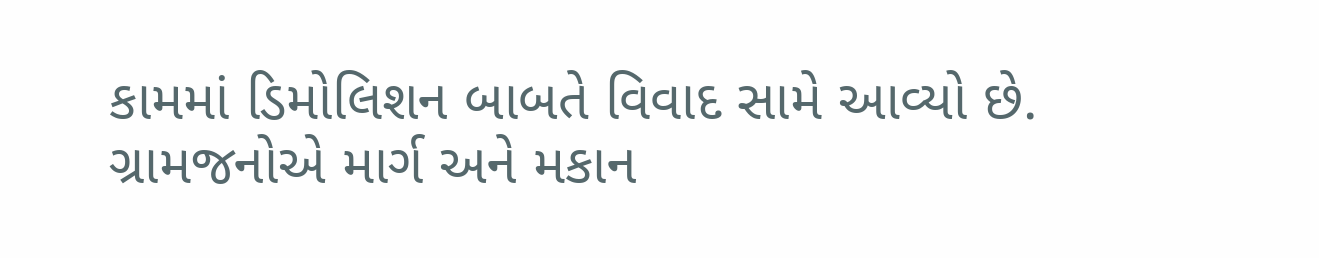કામમાં ડિમોલિશન બાબતે વિવાદ સામે આવ્યો છે. ગ્રામજનોએ માર્ગ અને મકાન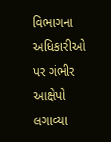વિભાગના અધિકારીઓ પર ગંભીર આક્ષેપો લગાવ્યા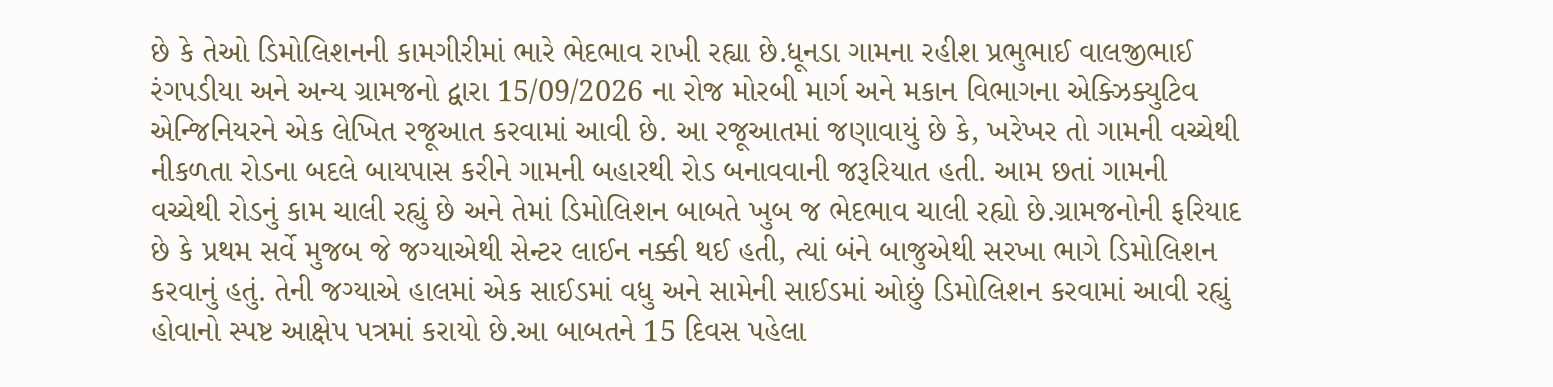છે કે તેઓ ડિમોલિશનની કામગીરીમાં ભારે ભેદભાવ રાખી રહ્યા છે.ધૂનડા ગામના રહીશ પ્રભુભાઈ વાલજીભાઈ રંગપડીયા અને અન્ય ગ્રામજનો દ્વારા 15/09/2026 ના રોજ મોરબી માર્ગ અને મકાન વિભાગના એક્ઝિક્યુટિવ એન્જિનિયરને એક લેખિત રજૂઆત કરવામાં આવી છે. આ રજૂઆતમાં જણાવાયું છે કે, ખરેખર તો ગામની વચ્ચેથી નીકળતા રોડના બદલે બાયપાસ કરીને ગામની બહારથી રોડ બનાવવાની જરૂરિયાત હતી. આમ છતાં ગામની વચ્ચેથી રોડનું કામ ચાલી રહ્યું છે અને તેમાં ડિમોલિશન બાબતે ખુબ જ ભેદભાવ ચાલી રહ્યો છે.ગ્રામજનોની ફરિયાદ છે કે પ્રથમ સર્વે મુજબ જે જગ્યાએથી સેન્ટર લાઈન નક્કી થઈ હતી, ત્યાં બંને બાજુએથી સરખા ભાગે ડિમોલિશન કરવાનું હતું. તેની જગ્યાએ હાલમાં એક સાઈડમાં વધુ અને સામેની સાઈડમાં ઓછું ડિમોલિશન કરવામાં આવી રહ્યું હોવાનો સ્પષ્ટ આક્ષેપ પત્રમાં કરાયો છે.આ બાબતને 15 દિવસ પહેલા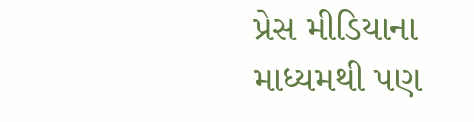પ્રેસ મીડિયાના માધ્યમથી પણ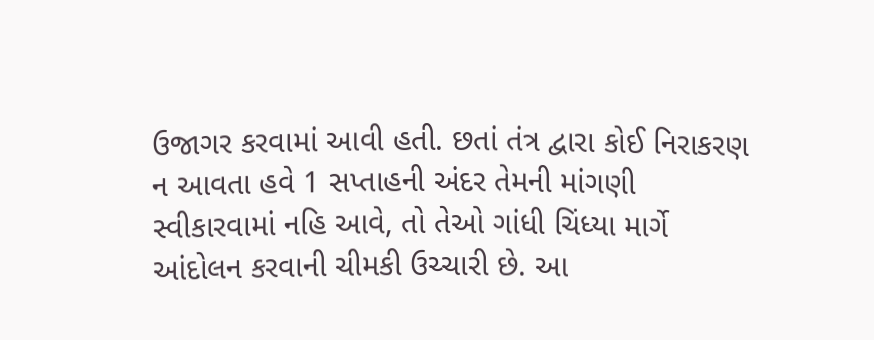ઉજાગર કરવામાં આવી હતી. છતાં તંત્ર દ્વારા કોઈ નિરાકરણ ન આવતા હવે 1 સપ્તાહની અંદર તેમની માંગણી સ્વીકારવામાં નહિ આવે, તો તેઓ ગાંધી ચિંધ્યા માર્ગે આંદોલન કરવાની ચીમકી ઉચ્ચારી છે. આ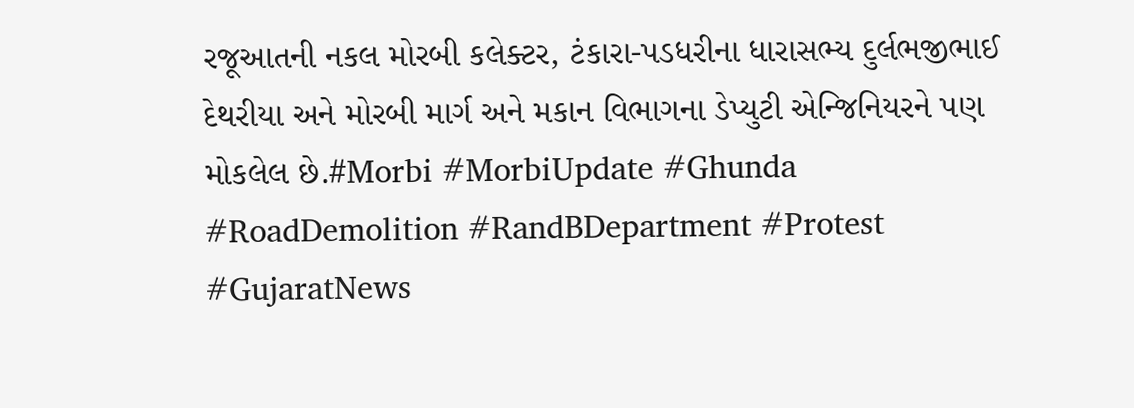રજૂઆતની નકલ મોરબી કલેક્ટર, ટંકારા-પડધરીના ધારાસભ્ય દુર્લભજીભાઈ દેથરીયા અને મોરબી માર્ગ અને મકાન વિભાગના ડેપ્યુટી એન્જિનિયરને પણ મોકલેલ છે.#Morbi #MorbiUpdate #Ghunda #RoadDemolition #RandBDepartment #Protest #GujaratNews